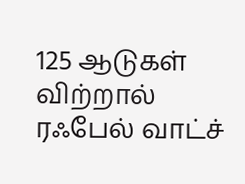125 ஆடுகள் விற்றால் ரஃபேல் வாட்ச்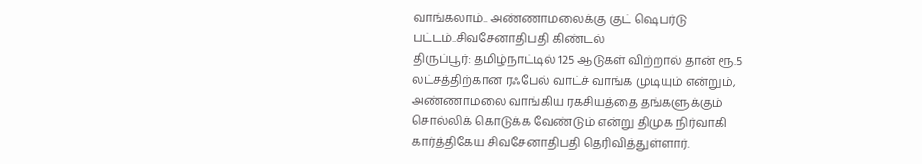வாங்கலாம்.. அண்ணாமலைக்கு குட் ஷெபர்டு பட்டம்..சிவசேனாதிபதி கிண்டல்
திருப்பூர்: தமிழ்நாட்டில் 125 ஆடுகள் விற்றால் தான் ரூ.5 லட்சத்திற்கான ரஃபேல் வாட்ச் வாங்க முடியும் என்றும், அண்ணாமலை வாங்கிய ரகசியத்தை தங்களுக்கும் சொல்லிக் கொடுக்க வேண்டும் என்று திமுக நிர்வாகி கார்த்திகேய சிவசேனாதிபதி தெரிவித்துள்ளார்.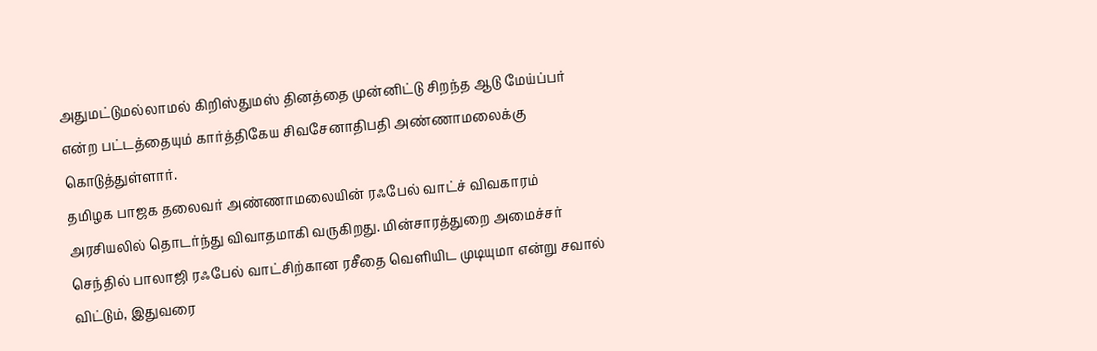அதுமட்டுமல்லாமல் கிறிஸ்துமஸ் தினத்தை முன்னிட்டு சிறந்த ஆடு மேய்ப்பர் என்ற பட்டத்தையும் கார்த்திகேய சிவசேனாதிபதி அண்ணாமலைக்கு கொடுத்துள்ளார்.
தமிழக பாஜக தலைவர் அண்ணாமலையின் ரஃபேல் வாட்ச் விவகாரம் அரசியலில் தொடர்ந்து விவாதமாகி வருகிறது. மின்சாரத்துறை அமைச்சர் செந்தில் பாலாஜி ரஃபேல் வாட்சிற்கான ரசீதை வெளியிட முடியுமா என்று சவால் விட்டும், இதுவரை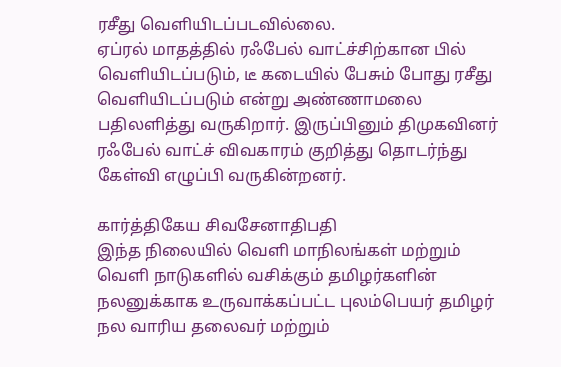ரசீது வெளியிடப்படவில்லை.
ஏப்ரல் மாதத்தில் ரஃபேல் வாட்ச்சிற்கான பில் வெளியிடப்படும், டீ கடையில் பேசும் போது ரசீது வெளியிடப்படும் என்று அண்ணாமலை பதிலளித்து வருகிறார். இருப்பினும் திமுகவினர் ரஃபேல் வாட்ச் விவகாரம் குறித்து தொடர்ந்து கேள்வி எழுப்பி வருகின்றனர்.

கார்த்திகேய சிவசேனாதிபதி
இந்த நிலையில் வெளி மாநிலங்கள் மற்றும் வெளி நாடுகளில் வசிக்கும் தமிழர்களின் நலனுக்காக உருவாக்கப்பட்ட புலம்பெயர் தமிழர் நல வாரிய தலைவர் மற்றும்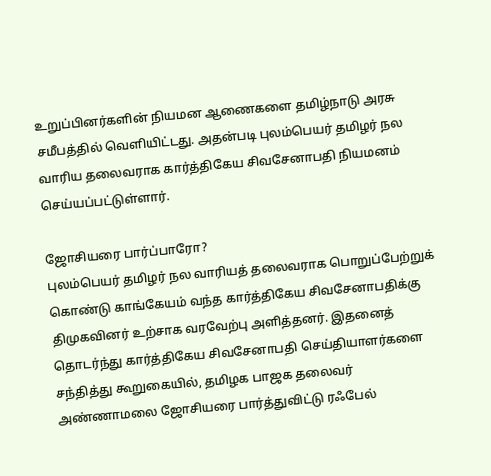உறுப்பினர்களின் நியமன ஆணைகளை தமிழ்நாடு அரசு சமீபத்தில் வெளியிட்டது. அதன்படி புலம்பெயர் தமிழர் நல வாரிய தலைவராக கார்த்திகேய சிவசேனாபதி நியமனம் செய்யப்பட்டுள்ளார்.

ஜோசியரை பார்ப்பாரோ?
புலம்பெயர் தமிழர் நல வாரியத் தலைவராக பொறுப்பேற்றுக் கொண்டு காங்கேயம் வந்த கார்த்திகேய சிவசேனாபதிக்கு திமுகவினர் உற்சாக வரவேற்பு அளித்தனர். இதனைத் தொடர்ந்து கார்த்திகேய சிவசேனாபதி செய்தியாளர்களை சந்தித்து கூறுகையில், தமிழக பாஜக தலைவர் அண்ணாமலை ஜோசியரை பார்த்துவிட்டு ரஃபேல்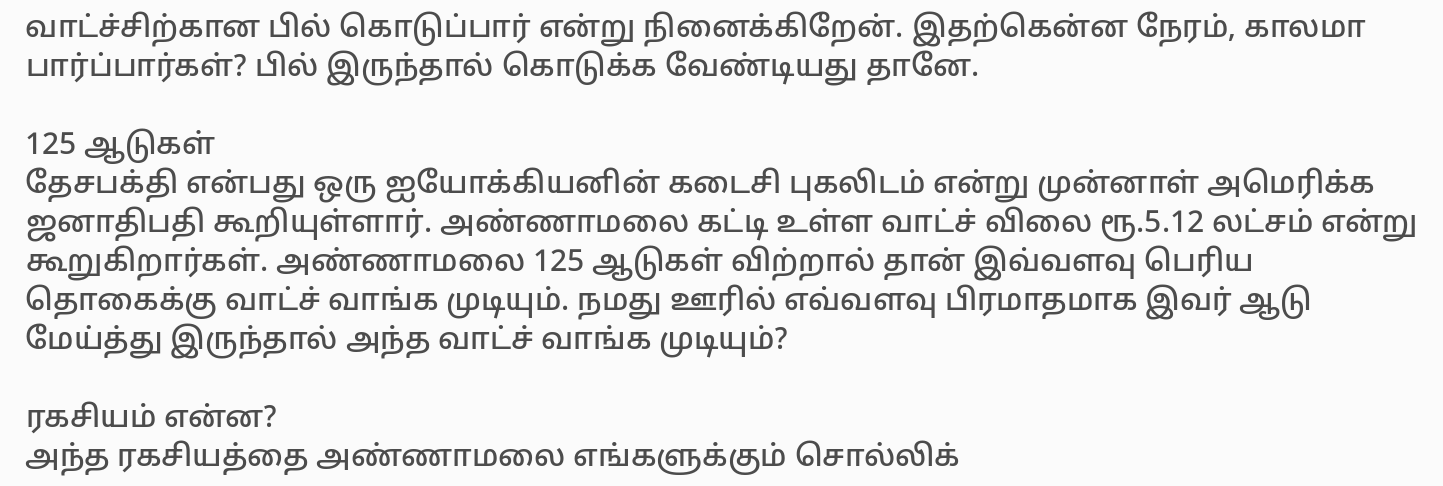வாட்ச்சிற்கான பில் கொடுப்பார் என்று நினைக்கிறேன். இதற்கென்ன நேரம், காலமா பார்ப்பார்கள்? பில் இருந்தால் கொடுக்க வேண்டியது தானே.

125 ஆடுகள்
தேசபக்தி என்பது ஒரு ஐயோக்கியனின் கடைசி புகலிடம் என்று முன்னாள் அமெரிக்க ஜனாதிபதி கூறியுள்ளார். அண்ணாமலை கட்டி உள்ள வாட்ச் விலை ரூ.5.12 லட்சம் என்று கூறுகிறார்கள். அண்ணாமலை 125 ஆடுகள் விற்றால் தான் இவ்வளவு பெரிய தொகைக்கு வாட்ச் வாங்க முடியும். நமது ஊரில் எவ்வளவு பிரமாதமாக இவர் ஆடு மேய்த்து இருந்தால் அந்த வாட்ச் வாங்க முடியும்?

ரகசியம் என்ன?
அந்த ரகசியத்தை அண்ணாமலை எங்களுக்கும் சொல்லிக்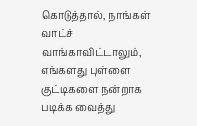கொடுத்தால், நாங்கள் வாட்ச் வாங்காவிட்டாலும், எங்களது புள்ளை குட்டிகளை நன்றாக படிக்க வைத்து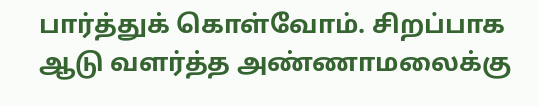பார்த்துக் கொள்வோம். சிறப்பாக ஆடு வளர்த்த அண்ணாமலைக்கு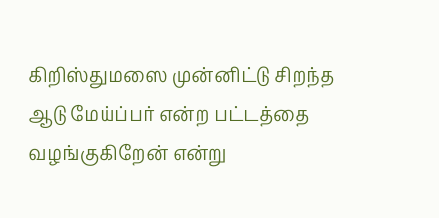கிறிஸ்துமஸை முன்னிட்டு சிறந்த ஆடு மேய்ப்பர் என்ற பட்டத்தை வழங்குகிறேன் என்று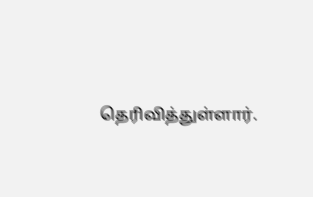தெரிவித்துள்ளார்.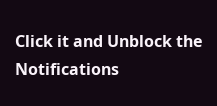Click it and Unblock the Notifications